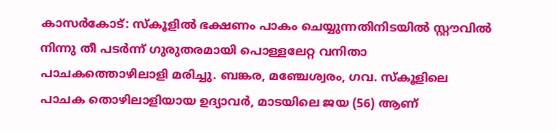കാസർകോട്: സ്കൂളിൽ ഭക്ഷണം പാകം ചെയ്യുന്നതിനിടയിൽ സ്റ്റൗവിൽ നിന്നു തീ പടർന്ന് ഗുരുതരമായി പൊള്ളലേറ്റ വനിതാ പാചകത്തൊഴിലാളി മരിച്ചു. ബങ്കര, മഞ്ചേശ്വരം, ഗവ. സ്കൂളിലെ പാചക തൊഴിലാളിയായ ഉദ്യാവർ, മാടയിലെ ജയ (56) ആണ്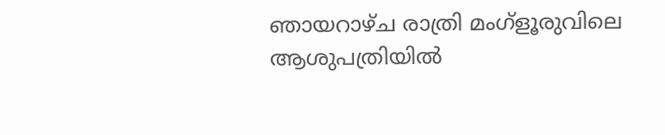ഞായറാഴ്ച രാത്രി മംഗ്ളൂരുവിലെ ആശുപത്രിയിൽ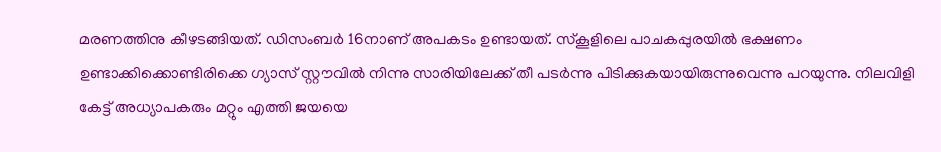മരണത്തിനു കീഴടങ്ങിയത്. ഡിസംബർ 16നാണ് അപകടം ഉണ്ടായത്. സ്കൂളിലെ പാചകപ്പുരയിൽ ഭക്ഷണം ഉണ്ടാക്കിക്കൊണ്ടിരിക്കെ ഗ്യാസ് സ്റ്റൗവിൽ നിന്നു സാരിയിലേക്ക് തീ പടർന്നു പിടിക്കുകയായിരുന്നുവെന്നു പറയുന്നു. നിലവിളി കേട്ട് അധ്യാപകരും മറ്റും എത്തി ജയയെ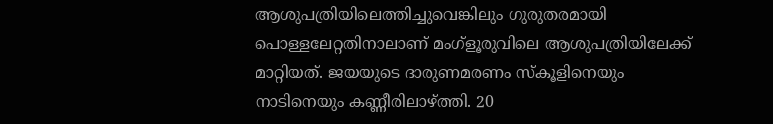ആശുപത്രിയിലെത്തിച്ചുവെങ്കിലും ഗുരുതരമായി പൊള്ളലേറ്റതിനാലാണ് മംഗ്ളൂരുവിലെ ആശുപത്രിയിലേക്ക് മാറ്റിയത്. ജയയുടെ ദാരുണമരണം സ്കൂളിനെയും നാടിനെയും കണ്ണീരിലാഴ്ത്തി. 20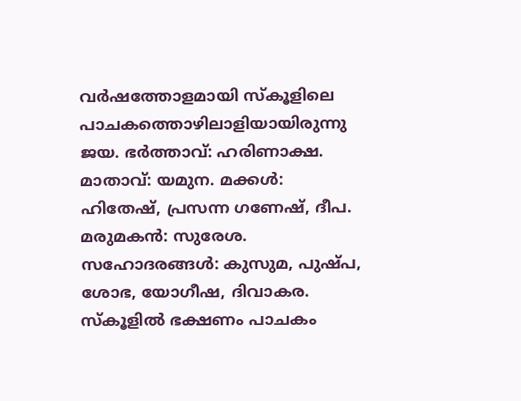വർഷത്തോളമായി സ്കൂളിലെ പാചകത്തൊഴിലാളിയായിരുന്നു ജയ. ഭർത്താവ്: ഹരിണാക്ഷ. മാതാവ്: യമുന. മക്കൾ: ഹിതേഷ്, പ്രസന്ന ഗണേഷ്, ദീപ.
മരുമകൻ: സുരേശ. സഹോദരങ്ങൾ: കുസുമ, പുഷ്പ, ശോഭ, യോഗീഷ, ദിവാകര.
സ്കൂളിൽ ഭക്ഷണം പാചകം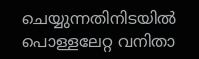ചെയ്യുന്നതിനിടയിൽ പൊള്ളലേറ്റ വനിതാ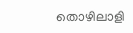തൊഴിലാളി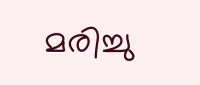മരിച്ചു